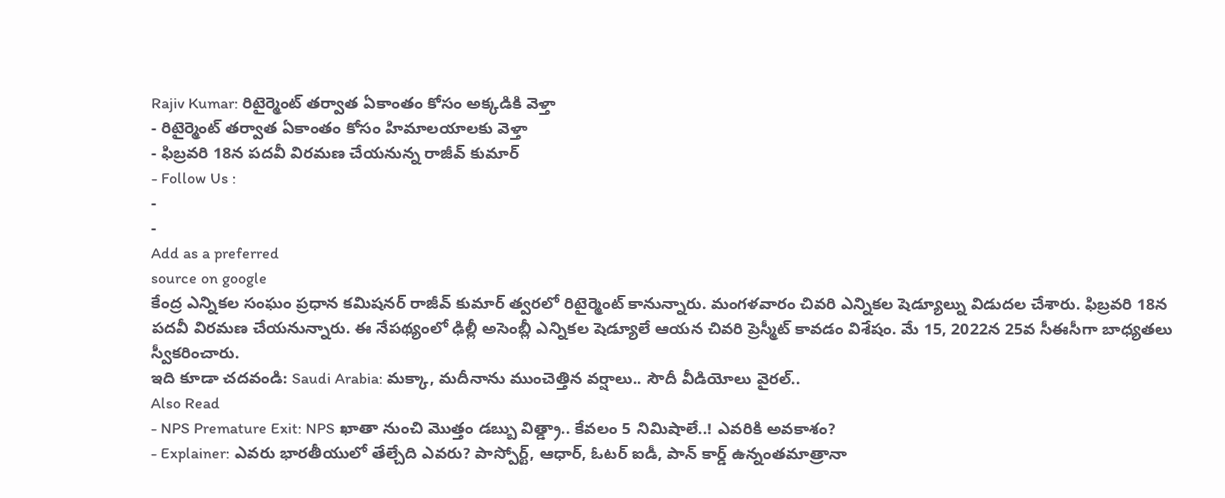Rajiv Kumar: రిటైర్మెంట్ తర్వాత ఏకాంతం కోసం అక్కడికి వెళ్తా
- రిటైర్మెంట్ తర్వాత ఏకాంతం కోసం హిమాలయాలకు వెళ్తా
- ఫిబ్రవరి 18న పదవీ విరమణ చేయనున్న రాజీవ్ కుమార్
- Follow Us :
-
-
Add as a preferred
source on google
కేంద్ర ఎన్నికల సంఘం ప్రధాన కమిషనర్ రాజీవ్ కుమార్ త్వరలో రిటైర్మెంట్ కానున్నారు. మంగళవారం చివరి ఎన్నికల షెడ్యూల్ను విడుదల చేశారు. ఫిబ్రవరి 18న పదవీ విరమణ చేయనున్నారు. ఈ నేపథ్యంలో ఢిల్లీ అసెంబ్లీ ఎన్నికల షెడ్యూలే ఆయన చివరి ప్రెస్మీట్ కావడం విశేషం. మే 15, 2022న 25వ సీఈసీగా బాధ్యతలు స్వీకరించారు.
ఇది కూడా చదవండి: Saudi Arabia: మక్కా, మదీనాను ముంచెత్తిన వర్షాలు.. సౌదీ వీడియోలు వైరల్..
Also Read
- NPS Premature Exit: NPS ఖాతా నుంచి మొత్తం డబ్బు విత్డ్రా.. కేవలం 5 నిమిషాలే..! ఎవరికి అవకాశం?
- Explainer: ఎవరు భారతీయులో తేల్చేది ఎవరు? పాస్పోర్ట్, ఆధార్, ఓటర్ ఐడీ, పాన్ కార్డ్ ఉన్నంతమాత్రానా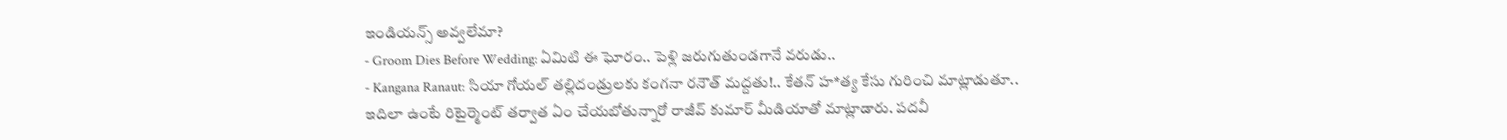ఇండియన్స్ అవ్వలేమా?
- Groom Dies Before Wedding: ఏమిటి ఈ ఘోరం.. పెళ్లి జరుగుతుండగానే వరుడు..
- Kangana Ranaut: సియా గోయల్ తల్లిదండ్రులకు కంగనా రనౌత్ మద్దతు!.. కేతన్ హ*త్య కేసు గురించి మాట్లాడుతూ..
ఇదిలా ఉంటే రిటైర్మెంట్ తర్వాత ఏం చేయబోతున్నారో రాజీవ్ కుమార్ మీడియాతో మాట్లాడారు. పదవీ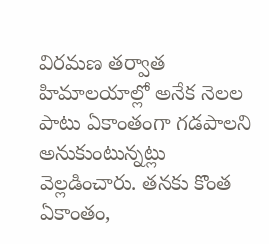విరమణ తర్వాత హిమాలయాల్లో అనేక నెలల పాటు ఏకాంతంగా గడపాలని అనుకుంటున్నట్లు వెల్లడించారు. తనకు కొంత ఏకాంతం,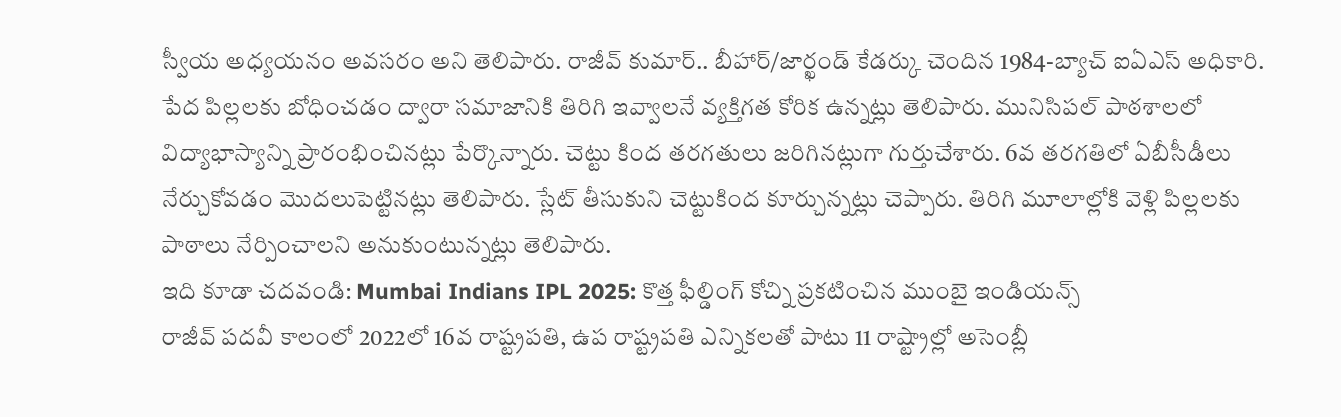స్వీయ అధ్యయనం అవసరం అని తెలిపారు. రాజీవ్ కుమార్.. బీహార్/జార్ఖండ్ కేడర్కు చెందిన 1984-బ్యాచ్ ఐఏఎస్ అధికారి. పేద పిల్లలకు బోధించడం ద్వారా సమాజానికి తిరిగి ఇవ్వాలనే వ్యక్తిగత కోరిక ఉన్నట్లు తెలిపారు. మునిసిపల్ పాఠశాలలో విద్యాభాస్యాన్ని ప్రారంభించినట్లు పేర్కొన్నారు. చెట్టు కింద తరగతులు జరిగినట్లుగా గుర్తుచేశారు. 6వ తరగతిలో ఏబీసీడీలు నేర్చుకోవడం మొదలుపెట్టినట్లు తెలిపారు. స్లేట్ తీసుకుని చెట్టుకింద కూర్చున్నట్లు చెప్పారు. తిరిగి మూలాల్లోకి వెళ్లి పిల్లలకు పాఠాలు నేర్పించాలని అనుకుంటున్నట్లు తెలిపారు.
ఇది కూడా చదవండి: Mumbai Indians IPL 2025: కొత్త ఫీల్డింగ్ కోచ్ని ప్రకటించిన ముంబై ఇండియన్స్
రాజీవ్ పదవీ కాలంలో 2022లో 16వ రాష్ట్రపతి, ఉప రాష్ట్రపతి ఎన్నికలతో పాటు 11 రాష్ట్రాల్లో అసెంబ్లీ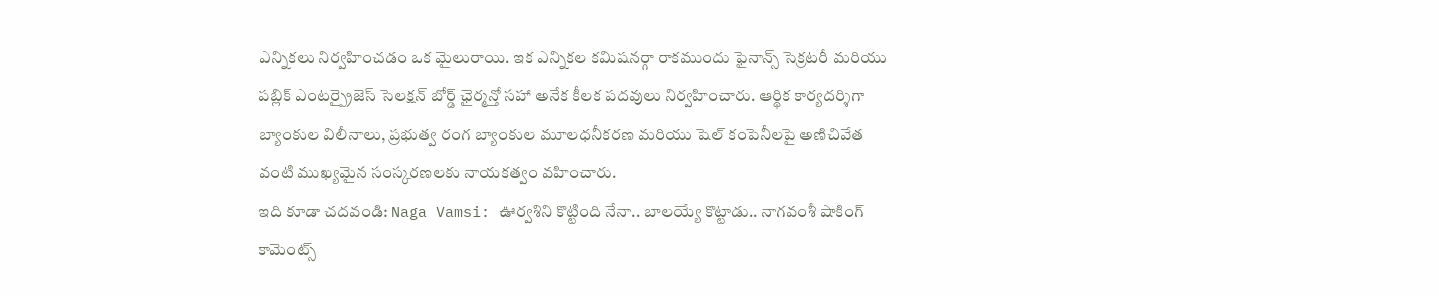ఎన్నికలు నిర్వహించడం ఒక మైలురాయి. ఇక ఎన్నికల కమిషనర్గా రాకముందు ఫైనాన్స్ సెక్రటరీ మరియు పబ్లిక్ ఎంటర్ప్రైజెస్ సెలక్షన్ బోర్డ్ ఛైర్మన్తో సహా అనేక కీలక పదవులు నిర్వహించారు. ఆర్థిక కార్యదర్శిగా బ్యాంకుల విలీనాలు, ప్రభుత్వ రంగ బ్యాంకుల మూలధనీకరణ మరియు షెల్ కంపెనీలపై అణిచివేత వంటి ముఖ్యమైన సంస్కరణలకు నాయకత్వం వహించారు.
ఇది కూడా చదవండి: Naga Vamsi: ఊర్వశిని కొట్టింది నేనా.. బాలయ్యే కొట్టాడు.. నాగవంశీ షాకింగ్ కామెంట్స్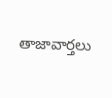తాజావార్తలు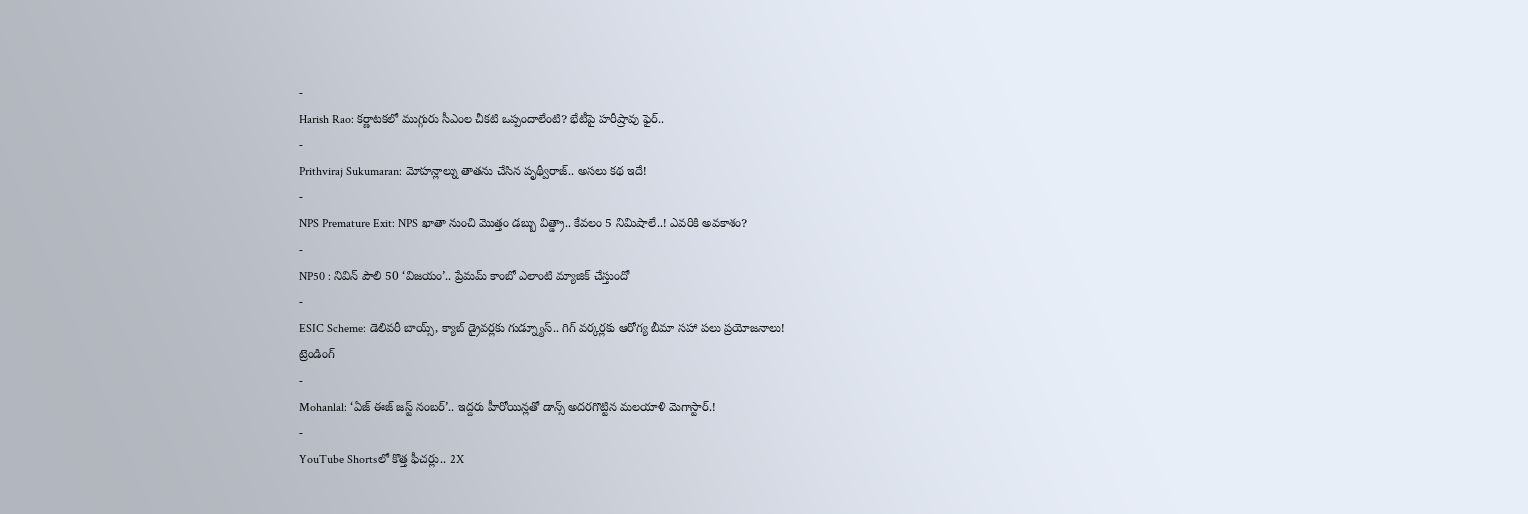-
Harish Rao: కర్ణాటకలో ముగ్గురు సీఎంల చీకటి ఒప్పందాలేంటి? భేటీపై హరీష్రావు ఫైర్..
-
Prithviraj Sukumaran: మోహన్లాల్ను తాతను చేసిన పృథ్వీరాజ్.. అసలు కథ ఇదే!
-
NPS Premature Exit: NPS ఖాతా నుంచి మొత్తం డబ్బు విత్డ్రా.. కేవలం 5 నిమిషాలే..! ఎవరికి అవకాశం?
-
NP50 : నివిన్ పౌలి 50 ‘విజయం’.. ప్రేమమ్ కాంబో ఎలాంటి మ్యాజిక్ చేస్తుందో
-
ESIC Scheme: డెలివరీ బాయ్స్, క్యాబ్ డ్రైవర్లకు గుడ్న్యూస్.. గిగ్ వర్కర్లకు ఆరోగ్య బీమా సహా పలు ప్రయోజనాలు!
ట్రెండింగ్
-
Mohanlal: ‘ఏజ్ ఈజ్ జస్ట్ నంబర్’.. ఇద్దరు హీరోయిన్లతో డాన్స్ అదరగొట్టిన మలయాళి మెగాస్టార్.!
-
YouTube Shortsలో కొత్త ఫీచర్లు.. 2X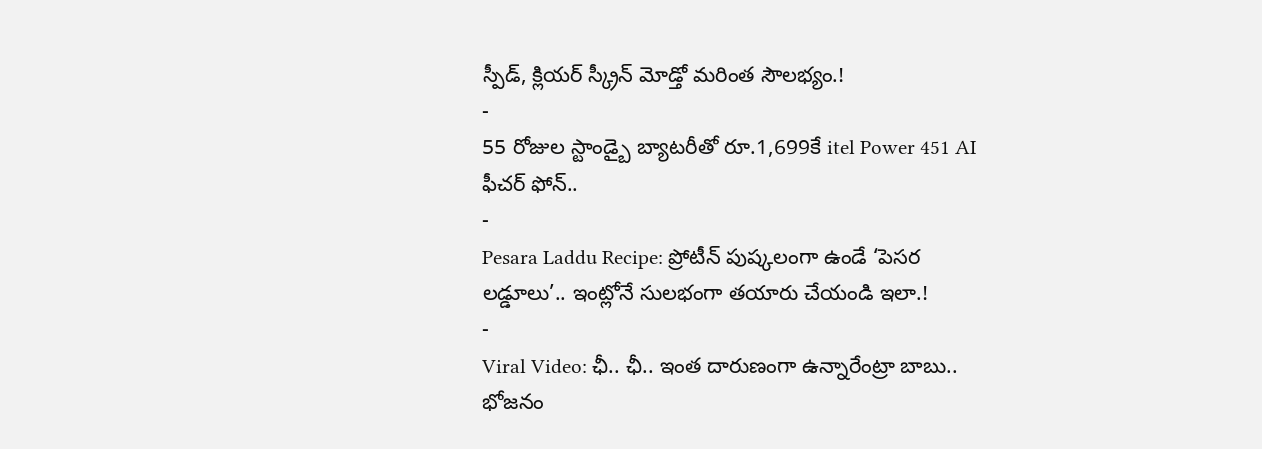స్పీడ్, క్లియర్ స్క్రీన్ మోడ్తో మరింత సౌలభ్యం.!
-
55 రోజుల స్టాండ్బై బ్యాటరీతో రూ.1,699కే itel Power 451 AI ఫీచర్ ఫోన్..
-
Pesara Laddu Recipe: ప్రోటీన్ పుష్కలంగా ఉండే ‘పెసర లడ్డూలు’.. ఇంట్లోనే సులభంగా తయారు చేయండి ఇలా.!
-
Viral Video: ఛీ.. ఛీ.. ఇంత దారుణంగా ఉన్నారేంట్రా బాబు.. భోజనం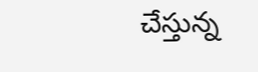చేస్తున్న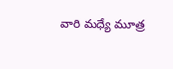వారి మధ్యే మూత్ర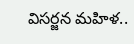విసర్జన మహిళ..